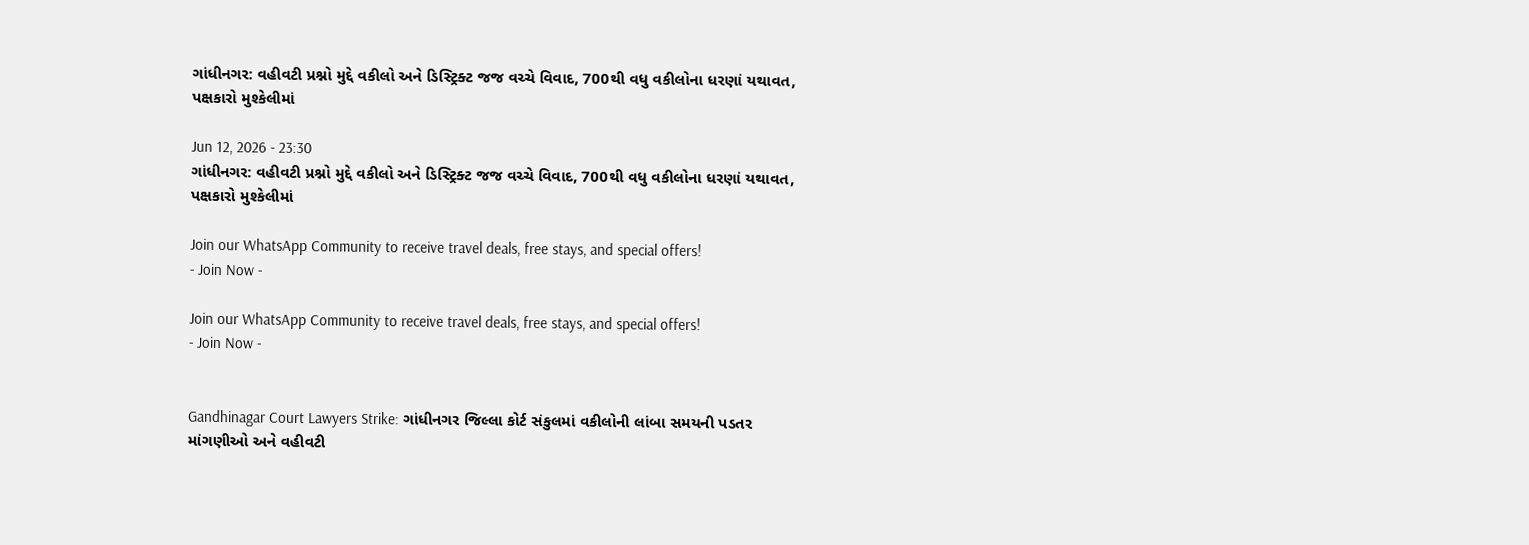ગાંધીનગર: વહીવટી પ્રશ્નો મુદ્દે વકીલો અને ડિસ્ટ્રિક્ટ જજ વચ્ચે વિવાદ, 700થી વધુ વકીલોના ધરણાં યથાવત, પક્ષકારો મુશ્કેલીમાં

Jun 12, 2026 - 23:30
ગાંધીનગર: વહીવટી પ્રશ્નો મુદ્દે વકીલો અને ડિસ્ટ્રિક્ટ જજ વચ્ચે વિવાદ, 700થી વધુ વકીલોના ધરણાં યથાવત, પક્ષકારો મુશ્કેલીમાં

Join our WhatsApp Community to receive travel deals, free stays, and special offers!
- Join Now -

Join our WhatsApp Community to receive travel deals, free stays, and special offers!
- Join Now -


Gandhinagar Court Lawyers Strike: ગાંધીનગર જિલ્લા કોર્ટ સંકુલમાં વકીલોની લાંબા સમયની પડતર માંગણીઓ અને વહીવટી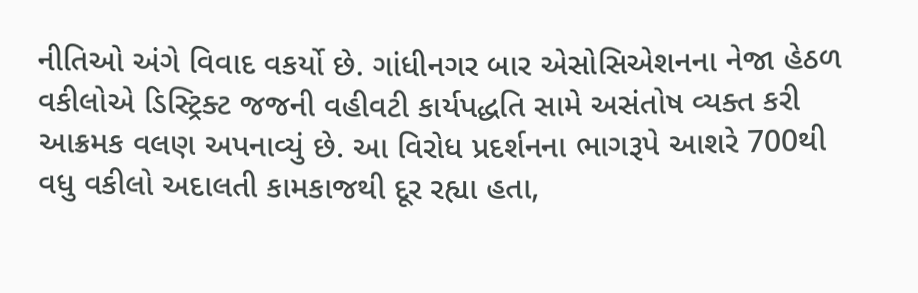નીતિઓ અંગે વિવાદ વકર્યો છે. ગાંધીનગર બાર એસોસિએશનના નેજા હેઠળ વકીલોએ ડિસ્ટ્રિક્ટ જજની વહીવટી કાર્યપદ્ધતિ સામે અસંતોષ વ્યક્ત કરી આક્રમક વલણ અપનાવ્યું છે. આ વિરોધ પ્રદર્શનના ભાગરૂપે આશરે 700થી વધુ વકીલો અદાલતી કામકાજથી દૂર રહ્યા હતા,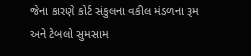જેના કારણે કોર્ટ સંકુલના વકીલ મંડળના રૂમ અને ટેબલો સુમસામ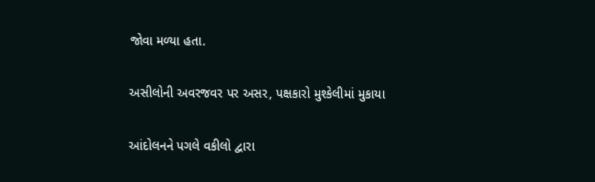જોવા મળ્યા હતા.

અસીલોની અવરજવર પર અસર, પક્ષકારો મુશ્કેલીમાં મુકાયા

આંદોલનને પગલે વકીલો દ્વારા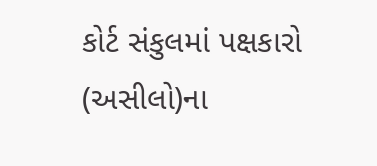કોર્ટ સંકુલમાં પક્ષકારો (અસીલો)ના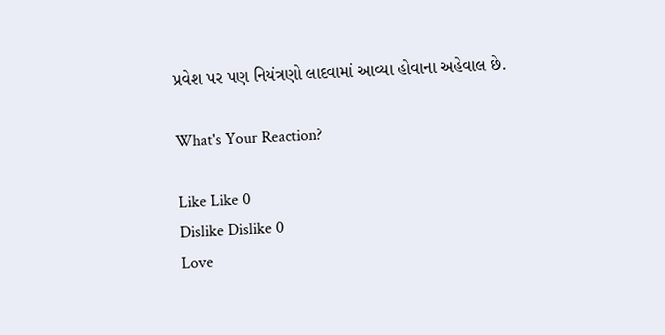પ્રવેશ પર પણ નિયંત્રણો લાદવામાં આવ્યા હોવાના અહેવાલ છે.

What's Your Reaction?

Like Like 0
Dislike Dislike 0
Love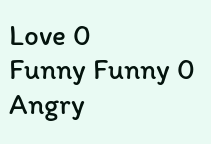Love 0
Funny Funny 0
Angry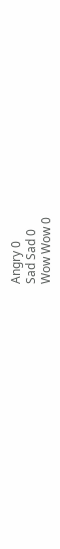Angry 0
Sad Sad 0
Wow Wow 0